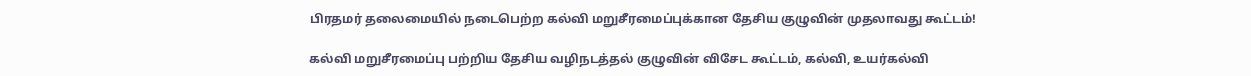பிரதமர் தலைமையில் நடைபெற்ற கல்வி மறுசீரமைப்புக்கான தேசிய குழுவின் முதலாவது கூட்டம்!

கல்வி மறுசீரமைப்பு பற்றிய தேசிய வழிநடத்தல் குழுவின் விசேட கூட்டம், கல்வி, உயர்கல்வி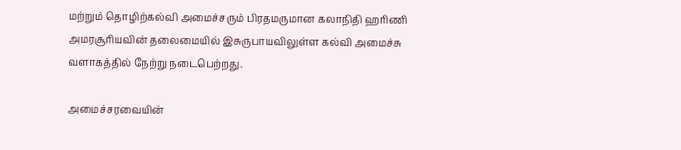மற்றும் தொழிற்கல்வி அமைச்சரும் பிரதமருமான கலாநிதி ஹரிணி அமரசூரியவின் தலைமையில் இசுருபாயவிலுள்ள கல்வி அமைச்சு வளாகத்தில் நேற்று நடைபெற்றது.

அமைச்சரவையின்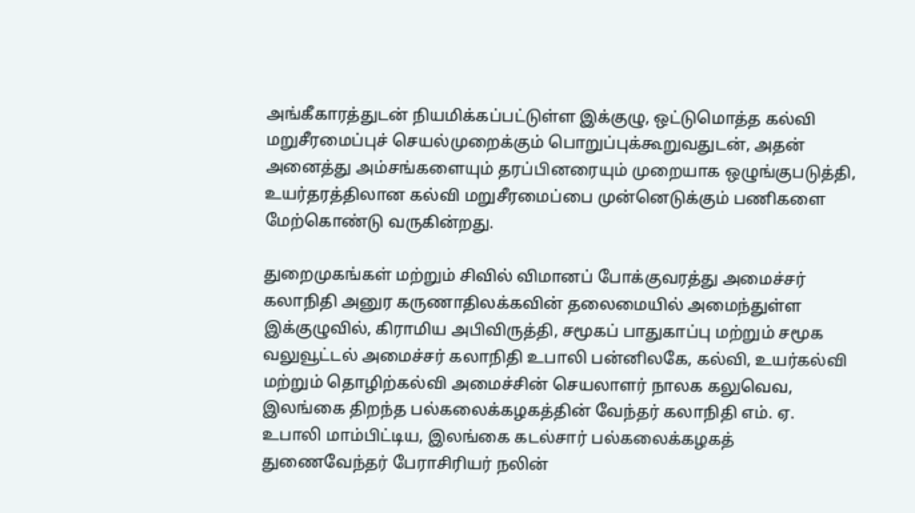அங்கீகாரத்துடன் நியமிக்கப்பட்டுள்ள இக்குழு, ஒட்டுமொத்த கல்வி மறுசீரமைப்புச் செயல்முறைக்கும் பொறுப்புக்கூறுவதுடன், அதன் அனைத்து அம்சங்களையும் தரப்பினரையும் முறையாக ஒழுங்குபடுத்தி, உயர்தரத்திலான கல்வி மறுசீரமைப்பை முன்னெடுக்கும் பணிகளை மேற்கொண்டு வருகின்றது.

துறைமுகங்கள் மற்றும் சிவில் விமானப் போக்குவரத்து அமைச்சர் கலாநிதி அனுர கருணாதிலக்கவின் தலைமையில் அமைந்துள்ள இக்குழுவில், கிராமிய அபிவிருத்தி, சமூகப் பாதுகாப்பு மற்றும் சமூக வலுவூட்டல் அமைச்சர் கலாநிதி உபாலி பன்னிலகே, கல்வி, உயர்கல்வி மற்றும் தொழிற்கல்வி அமைச்சின் செயலாளர் நாலக கலுவெவ, இலங்கை திறந்த பல்கலைக்கழகத்தின் வேந்தர் கலாநிதி எம். ஏ. உபாலி மாம்பிட்டிய, இலங்கை கடல்சார் பல்கலைக்கழகத் துணைவேந்தர் பேராசிரியர் நலின்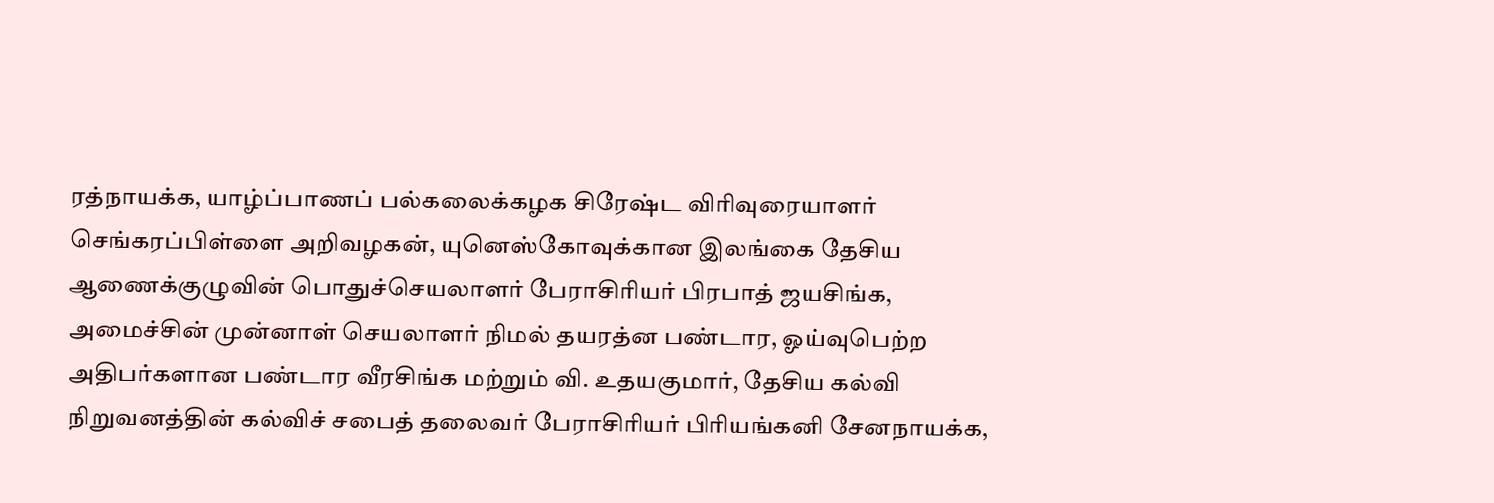ரத்நாயக்க, யாழ்ப்பாணப் பல்கலைக்கழக சிரேஷ்ட விரிவுரையாளர் செங்கரப்பிள்ளை அறிவழகன், யுனெஸ்கோவுக்கான இலங்கை தேசிய ஆணைக்குழுவின் பொதுச்செயலாளர் பேராசிரியர் பிரபாத் ஜயசிங்க, அமைச்சின் முன்னாள் செயலாளர் நிமல் தயரத்ன பண்டார, ஓய்வுபெற்ற அதிபர்களான பண்டார வீரசிங்க மற்றும் வி. உதயகுமார், தேசிய கல்வி நிறுவனத்தின் கல்விச் சபைத் தலைவர் பேராசிரியர் பிரியங்கனி சேனநாயக்க,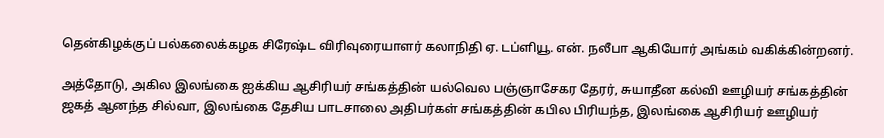தென்கிழக்குப் பல்கலைக்கழக சிரேஷ்ட விரிவுரையாளர் கலாநிதி ஏ. டப்ளியூ. என். நலீபா ஆகியோர் அங்கம் வகிக்கின்றனர்.

அத்தோடு, அகில இலங்கை ஐக்கிய ஆசிரியர் சங்கத்தின் யல்வெல பஞ்ஞாசேகர தேரர், சுயாதீன கல்வி ஊழியர் சங்கத்தின் ஜகத் ஆனந்த சில்வா, இலங்கை தேசிய பாடசாலை அதிபர்கள் சங்கத்தின் கபில பிரியந்த, இலங்கை ஆசிரியர் ஊழியர்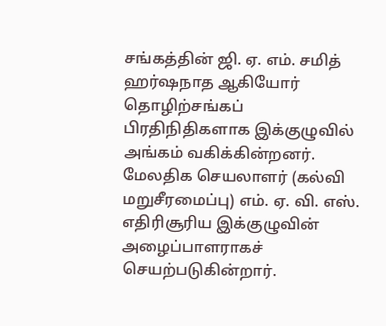சங்கத்தின் ஜி. ஏ. எம். சமித் ஹர்ஷநாத ஆகியோர் தொழிற்சங்கப் பிரதிநிதிகளாக இக்குழுவில் அங்கம் வகிக்கின்றனர். மேலதிக செயலாளர் (கல்வி மறுசீரமைப்பு) எம். ஏ. வி. எஸ். எதிரிசூரிய இக்குழுவின் அழைப்பாளராகச் செயற்படுகின்றார்.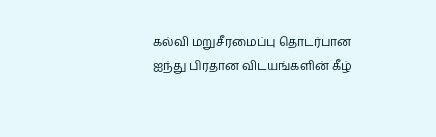கல்வி மறுசீரமைப்பு தொடர்பான ஐந்து பிரதான விடயங்களின் கீழ்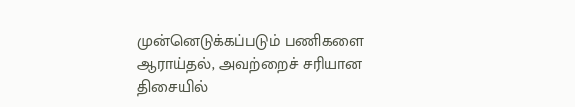முன்னெடுக்கப்படும் பணிகளை ஆராய்தல், அவற்றைச் சரியான திசையில்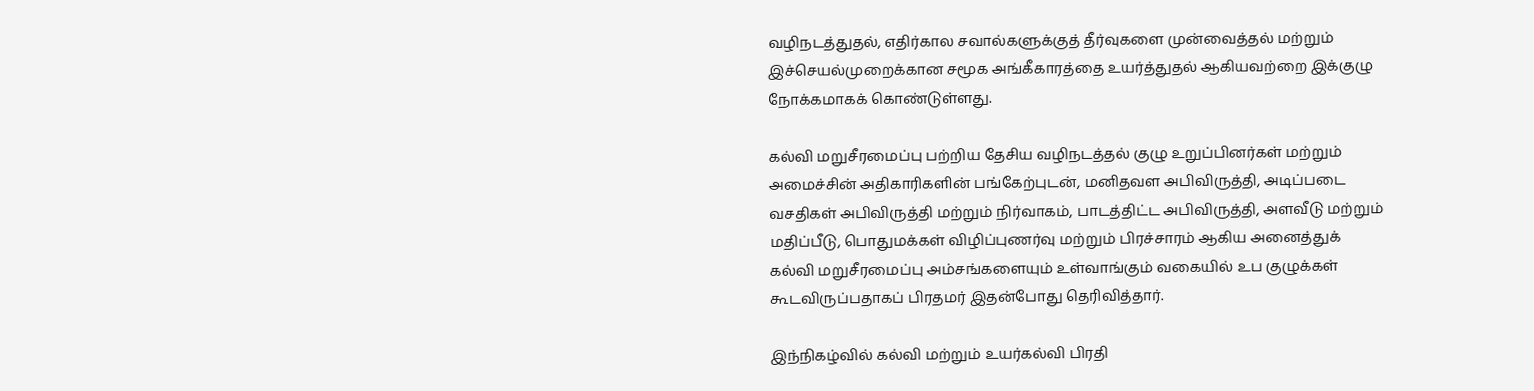வழிநடத்துதல், எதிர்கால சவால்களுக்குத் தீர்வுகளை முன்வைத்தல் மற்றும் இச்செயல்முறைக்கான சமூக அங்கீகாரத்தை உயர்த்துதல் ஆகியவற்றை இக்குழு நோக்கமாகக் கொண்டுள்ளது.

கல்வி மறுசீரமைப்பு பற்றிய தேசிய வழிநடத்தல் குழு உறுப்பினர்கள் மற்றும் அமைச்சின் அதிகாரிகளின் பங்கேற்புடன், மனிதவள அபிவிருத்தி, அடிப்படை வசதிகள் அபிவிருத்தி மற்றும் நிர்வாகம், பாடத்திட்ட அபிவிருத்தி, அளவீடு மற்றும் மதிப்பீடு, பொதுமக்கள் விழிப்புணர்வு மற்றும் பிரச்சாரம் ஆகிய அனைத்துக் கல்வி மறுசீரமைப்பு அம்சங்களையும் உள்வாங்கும் வகையில் உப குழுக்கள் கூடவிருப்பதாகப் பிரதமர் இதன்போது தெரிவித்தார்.

இந்நிகழ்வில் கல்வி மற்றும் உயர்கல்வி பிரதி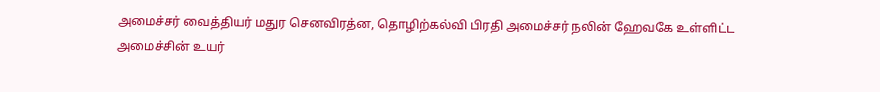அமைச்சர் வைத்தியர் மதுர செனவிரத்ன, தொழிற்கல்வி பிரதி அமைச்சர் நலின் ஹேவகே உள்ளிட்ட அமைச்சின் உயர்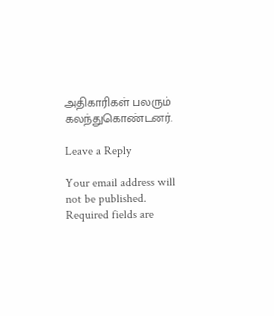அதிகாரிகள் பலரும் கலந்துகொண்டனர்.

Leave a Reply

Your email address will not be published. Required fields are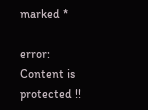marked *

error: Content is protected !!